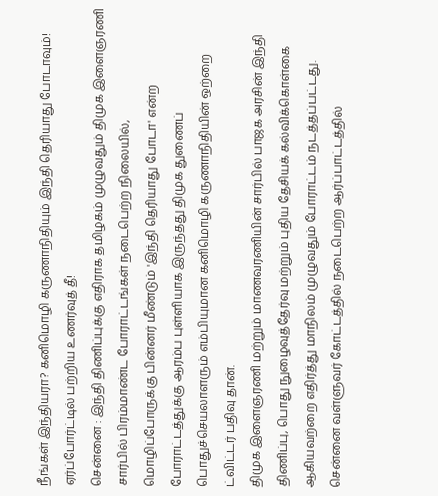நீங்கள் இந்தியரா? கனிமொழி கருணாநிதியும் இந்தி தெரியாது போடாவும்! ஏர்ப்போர்ட்டில் பற்றிய உணர்வுத் தீ!
சென்னை : இந்தி திணிப்புக்கு எதிராக தமிழகம் முழுவதும் திமுக இளைஞரணி சார்பில் பிரம்மாண்ட போராட்டங்கள் நடைபெற்ற நிலையில், மொழிப்போருக்கு பின்னர் மீண்டும் 'இந்தி தெரியாது போடா' என்ற போராட்டத்துக்கு ஆரம்ப புள்ளியாக இருந்தது திமுக துணைப் பொதுச்செயலாளரும் எம்பியுமான கனிமொழி கருணாநிதியின் ஒற்றை ட்விட்டர் பதிவு தான்.
திமுக இளைஞரணி மற்றும் மாணவரணியின் சார்பில் பாஜக அரசின் இந்தி திணிப்பு, பொது நுழைவுத்தேர்வு மற்றும் புதிய தேசியக் கல்விக்கொள்கை ஆகியவற்றை எதிர்த்து மாநிலம் முழுவதும் போராட்டம் நடத்தப்பட்டது.
சென்னை வள்ளுவர் கோட்டத்தில் நடைபெற்ற ஆர்ப்பாட்டத்தில்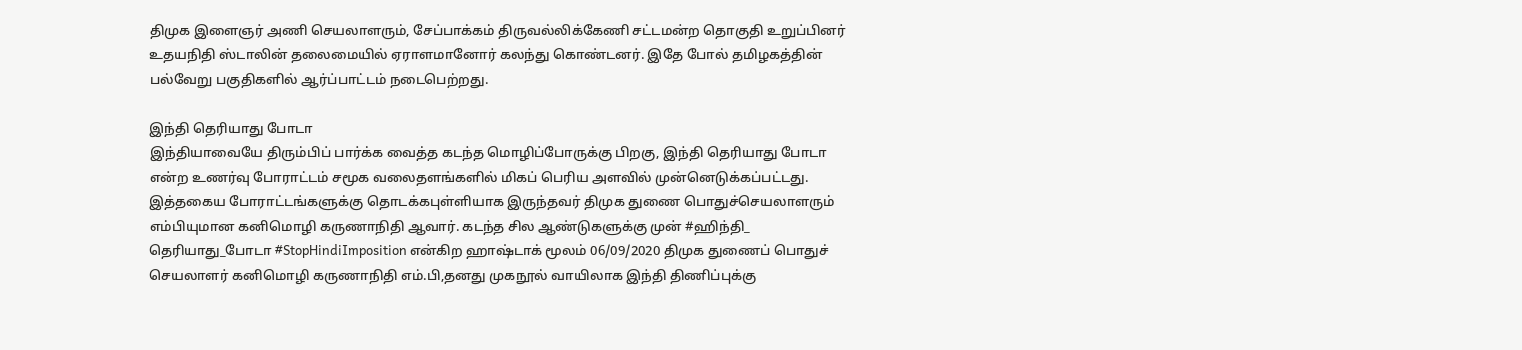திமுக இளைஞர் அணி செயலாளரும், சேப்பாக்கம் திருவல்லிக்கேணி சட்டமன்ற தொகுதி உறுப்பினர் உதயநிதி ஸ்டாலின் தலைமையில் ஏராளமானோர் கலந்து கொண்டனர். இதே போல் தமிழகத்தின் பல்வேறு பகுதிகளில் ஆர்ப்பாட்டம் நடைபெற்றது.

இந்தி தெரியாது போடா
இந்தியாவையே திரும்பிப் பார்க்க வைத்த கடந்த மொழிப்போருக்கு பிறகு, இந்தி தெரியாது போடா என்ற உணர்வு போராட்டம் சமூக வலைதளங்களில் மிகப் பெரிய அளவில் முன்னெடுக்கப்பட்டது. இத்தகைய போராட்டங்களுக்கு தொடக்கபுள்ளியாக இருந்தவர் திமுக துணை பொதுச்செயலாளரும் எம்பியுமான கனிமொழி கருணாநிதி ஆவார். கடந்த சில ஆண்டுகளுக்கு முன் #ஹிந்தி_ தெரியாது_போடா #StopHindiImposition என்கிற ஹாஷ்டாக் மூலம் 06/09/2020 திமுக துணைப் பொதுச் செயலாளர் கனிமொழி கருணாநிதி எம்.பி,தனது முகநூல் வாயிலாக இந்தி திணிப்புக்கு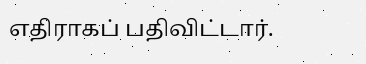எதிராகப் பதிவிட்டார்.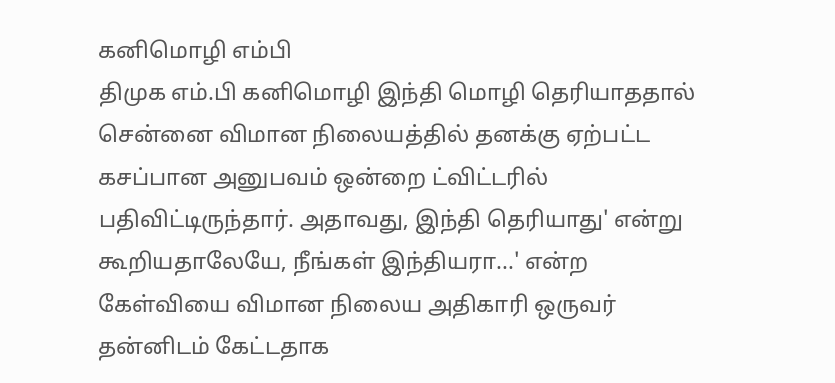கனிமொழி எம்பி
திமுக எம்.பி கனிமொழி இந்தி மொழி தெரியாததால் சென்னை விமான நிலையத்தில் தனக்கு ஏற்பட்ட கசப்பான அனுபவம் ஒன்றை ட்விட்டரில் பதிவிட்டிருந்தார். அதாவது, இந்தி தெரியாது' என்று கூறியதாலேயே, நீங்கள் இந்தியரா...' என்ற கேள்வியை விமான நிலைய அதிகாரி ஒருவர் தன்னிடம் கேட்டதாக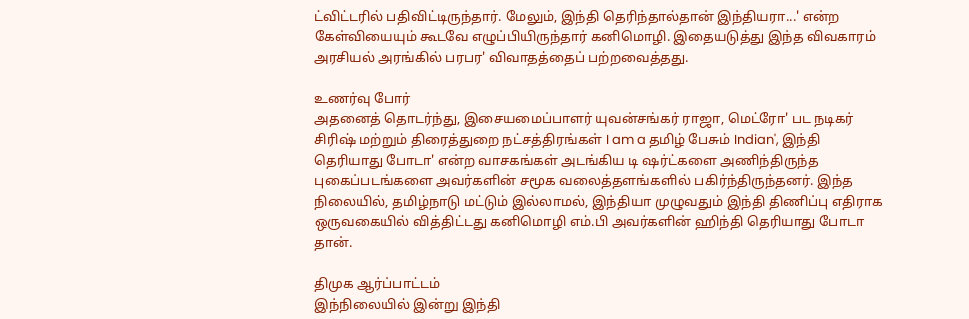ட்விட்டரில் பதிவிட்டிருந்தார். மேலும், இந்தி தெரிந்தால்தான் இந்தியரா...' என்ற கேள்வியையும் கூடவே எழுப்பியிருந்தார் கனிமொழி. இதையடுத்து இந்த விவகாரம் அரசியல் அரங்கில் பரபர' விவாதத்தைப் பற்றவைத்தது.

உணர்வு போர்
அதனைத் தொடர்ந்து, இசையமைப்பாளர் யுவன்சங்கர் ராஜா, மெட்ரோ' பட நடிகர் சிரிஷ் மற்றும் திரைத்துறை நட்சத்திரங்கள் I am a தமிழ் பேசும் Indian', இந்தி தெரியாது போடா' என்ற வாசகங்கள் அடங்கிய டி ஷர்ட்களை அணிந்திருந்த புகைப்படங்களை அவர்களின் சமூக வலைத்தளங்களில் பகிர்ந்திருந்தனர். இந்த நிலையில், தமிழ்நாடு மட்டும் இல்லாமல், இந்தியா முழுவதும் இந்தி திணிப்பு எதிராக ஒருவகையில் வித்திட்டது கனிமொழி எம்.பி அவர்களின் ஹிந்தி தெரியாது போடா தான்.

திமுக ஆர்ப்பாட்டம்
இந்நிலையில் இன்று இந்தி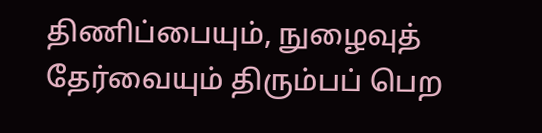திணிப்பையும், நுழைவுத் தேர்வையும் திரும்பப் பெற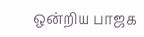ஒன்றிய பாஜக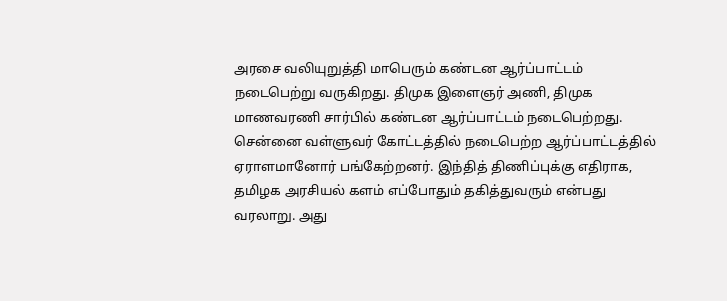அரசை வலியுறுத்தி மாபெரும் கண்டன ஆர்ப்பாட்டம் நடைபெற்று வருகிறது. திமுக இளைஞர் அணி, திமுக மாணவரணி சார்பில் கண்டன ஆர்ப்பாட்டம் நடைபெற்றது. சென்னை வள்ளுவர் கோட்டத்தில் நடைபெற்ற ஆர்ப்பாட்டத்தில் ஏராளமானோர் பங்கேற்றனர். இந்தித் திணிப்புக்கு எதிராக, தமிழக அரசியல் களம் எப்போதும் தகித்துவரும் என்பது வரலாறு. அது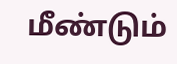மீண்டும்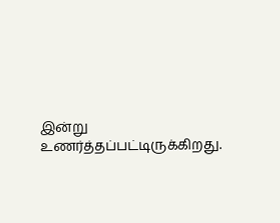இன்று உணர்த்தப்பட்டிருக்கிறது.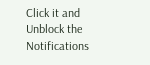Click it and Unblock the Notifications